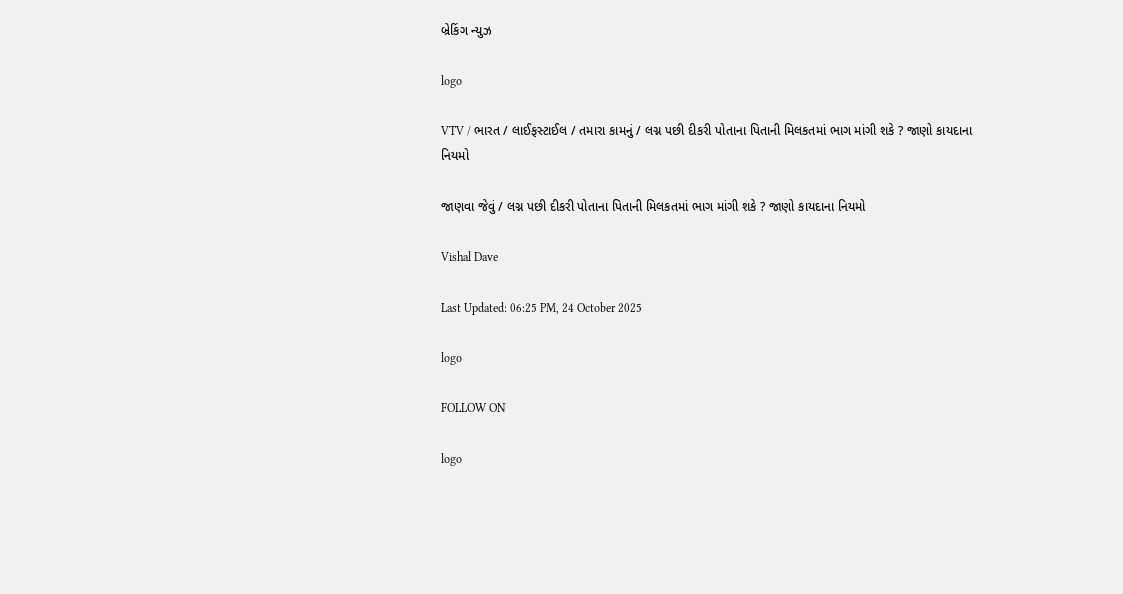બ્રેકિંગ ન્યુઝ

logo

VTV / ભારત / લાઈફસ્ટાઈલ / તમારા કામનું / લગ્ન પછી દીકરી પોતાના પિતાની મિલકતમાં ભાગ માંગી શકે ? જાણો કાયદાના નિયમો

જાણવા જેવું / લગ્ન પછી દીકરી પોતાના પિતાની મિલકતમાં ભાગ માંગી શકે ? જાણો કાયદાના નિયમો

Vishal Dave

Last Updated: 06:25 PM, 24 October 2025

logo

FOLLOW ON

logo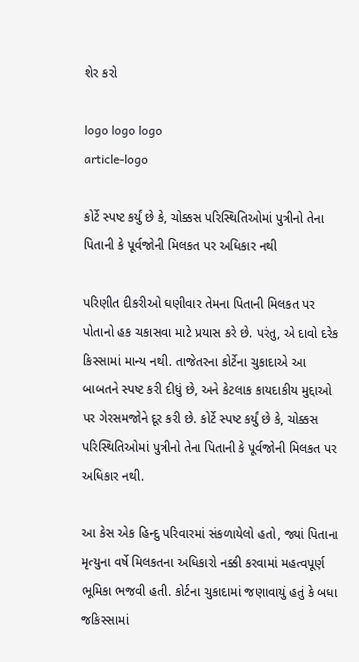શેર કરો

logo logo logo
article-logo

કોર્ટે સ્પષ્ટ કર્યું છે કે, ચોક્કસ પરિસ્થિતિઓમાં પુત્રીનો તેના પિતાની કે પૂર્વજોની મિલકત પર અધિકાર નથી

પરિણીત દીકરીઓ ઘણીવાર તેમના પિતાની મિલકત પર પોતાનો હક ચકાસવા માટે પ્રયાસ કરે છે. પરંતુ, એ દાવો દરેક કિસ્સામાં માન્ય નથી. તાજેતરના કોર્ટેના ચુકાદાએ આ બાબતને સ્પષ્ટ કરી દીધું છે, અને કેટલાક કાયદાકીય મુદ્દાઓ પર ગેરસમજોને દૂર કરી છે. કોર્ટે સ્પષ્ટ કર્યું છે કે, ચોક્કસ પરિસ્થિતિઓમાં પુત્રીનો તેના પિતાની કે પૂર્વજોની મિલકત પર અધિકાર નથી.

આ કેસ એક હિન્દુ પરિવારમાં સંકળાયેલો હતો, જ્યાં પિતાના મૃત્યુના વર્ષે મિલકતના અધિકારો નક્કી કરવામાં મહત્વપૂર્ણ ભૂમિકા ભજવી હતી. કોર્ટના ચુકાદામાં જણાવાયું હતું કે બધા જકિસ્સામાં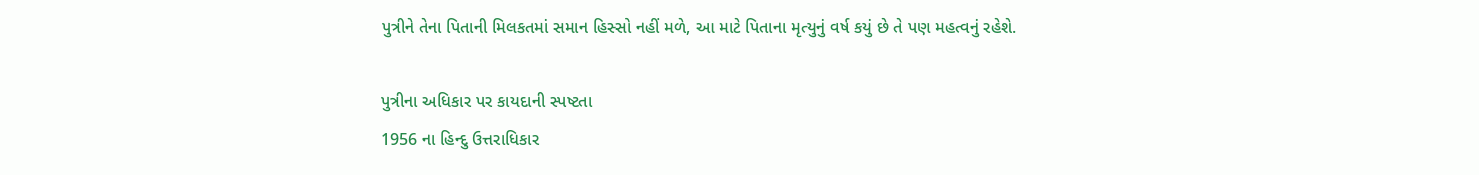પુત્રીને તેના પિતાની મિલકતમાં સમાન હિસ્સો નહીં મળે, આ માટે પિતાના મૃત્યુનું વર્ષ કયું છે તે પણ મહત્વનું રહેશે.

પુત્રીના અધિકાર પર કાયદાની સ્પષ્ટતા
1956 ના હિન્દુ ઉત્તરાધિકાર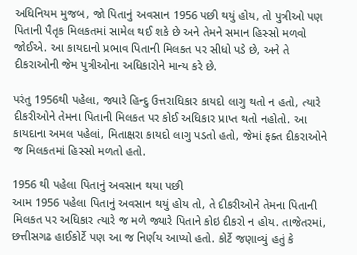અધિનિયમ મુજબ, જો પિતાનું અવસાન 1956 પછી થયું હોય, તો પુત્રીઓ પણ પિતાની પૈતૃક મિલકતમાં સામેલ થઈ શકે છે અને તેમને સમાન હિસ્સો મળવો જોઈએ. આ કાયદાનો પ્રભાવ પિતાની મિલકત પર સીધો પડે છે, અને તે દીકરાઓની જેમ પુત્રીઓના અધિકારોને માન્ય કરે છે.

પરંતુ 1956થી પહેલા, જ્યારે હિન્દુ ઉત્તરાધિકાર કાયદો લાગુ થતો ન હતો, ત્યારે દીકરીઓને તેમના પિતાની મિલકત પર કોઈ અધિકાર પ્રાપ્ત થતો નહોતો. આ કાયદાના અમલ પહેલાં, મિતાક્ષરા કાયદો લાગુ પડતો હતો, જેમાં ફક્ત દીકરાઓને જ મિલકતમાં હિસ્સો મળતો હતો.

1956 થી પહેલા પિતાનું અવસાન થયા પછી
આમ 1956 પહેલા પિતાનું અવસાન થયું હોય તો, તે દીકરીઓને તેમના પિતાની મિલકત પર અધિકાર ત્યારે જ મળે જ્યારે પિતાને કોઇ દીકરો ન હોય. તાજેતરમાં, છત્તીસગઢ હાઈકોર્ટે પણ આ જ નિર્ણય આપ્યો હતો. કોર્ટે જણાવ્યું હતું કે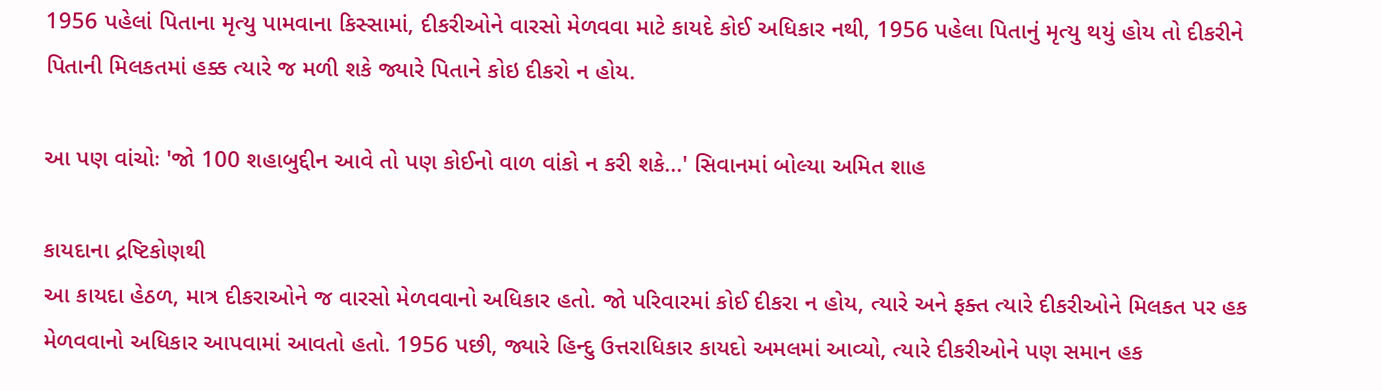1956 પહેલાં પિતાના મૃત્યુ પામવાના કિસ્સામાં, દીકરીઓને વારસો મેળવવા માટે કાયદે કોઈ અધિકાર નથી, 1956 પહેલા પિતાનું મૃત્યુ થયું હોય તો દીકરીને પિતાની મિલકતમાં હક્ક ત્યારે જ મળી શકે જ્યારે પિતાને કોઇ દીકરો ન હોય.

આ પણ વાંચોઃ 'જો 100 શહાબુદ્દીન આવે તો પણ કોઈનો વાળ વાંકો ન કરી શકે...' સિવાનમાં બોલ્યા અમિત શાહ

કાયદાના દ્રષ્ટિકોણથી
આ કાયદા હેઠળ, માત્ર દીકરાઓને જ વારસો મેળવવાનો અધિકાર હતો. જો પરિવારમાં કોઈ દીકરા ન હોય, ત્યારે અને ફક્ત ત્યારે દીકરીઓને મિલકત પર હક મેળવવાનો અધિકાર આપવામાં આવતો હતો. 1956 પછી, જ્યારે હિન્દુ ઉત્તરાધિકાર કાયદો અમલમાં આવ્યો, ત્યારે દીકરીઓને પણ સમાન હક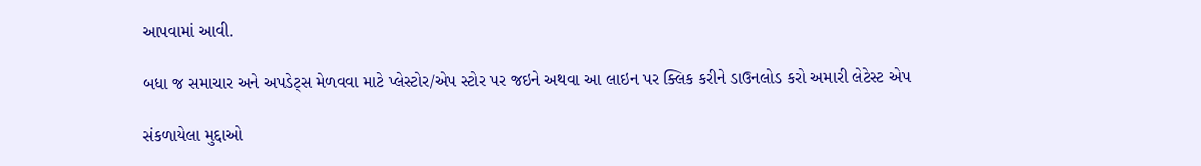આપવામાં આવી.

બધા જ સમાચાર અને અપડેટ્સ મેળવવા માટે પ્લેસ્ટોર/એપ સ્ટોર પર જઇને અથવા આ લાઇન પર ક્લિક કરીને ડાઉનલોડ કરો અમારી લેટેસ્ટ એપ

સંકળાયેલા મુદ્દાઓ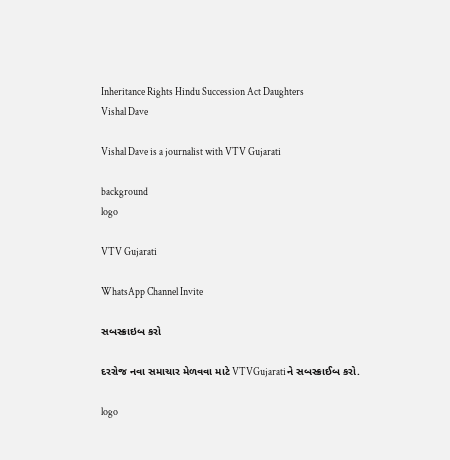Inheritance Rights Hindu Succession Act Daughters
Vishal Dave

Vishal Dave is a journalist with VTV Gujarati

background
logo

VTV Gujarati

WhatsApp Channel Invite

સબસ્ક્રાઇબ કરો

દરરોજ નવા સમાચાર મેળવવા માટે VTVGujaratiને સબસ્ક્રાઈબ કરો.

logo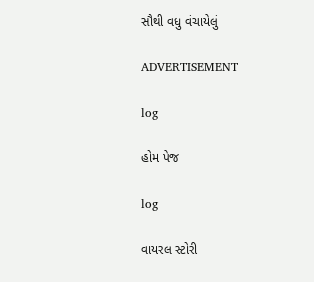સૌથી વધુ વંચાયેલું

ADVERTISEMENT

log

હોમ પેજ

log

વાયરલ સ્ટોરી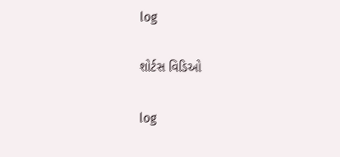log

શોર્ટસ વિડિઓ

log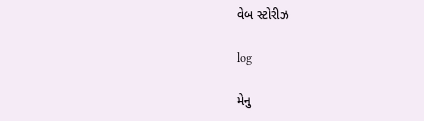વેબ સ્ટોરીઝ

log

મેનુ